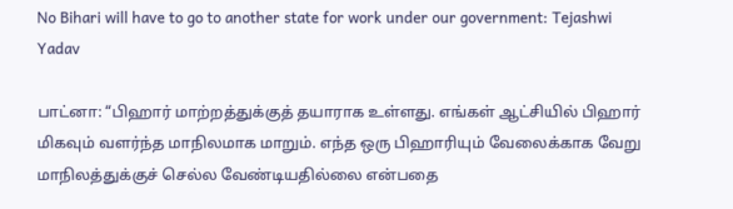No Bihari will have to go to another state for work under our government: Tejashwi Yadav

பாட்னா: “பிஹார் மாற்றத்துக்குத் தயாராக உள்ளது. எங்கள் ஆட்சியில் பிஹார் மிகவும் வளர்ந்த மாநிலமாக மாறும். எந்த ஒரு பிஹாரியும் வேலைக்காக வேறு மாநிலத்துக்குச் செல்ல வேண்டியதில்லை என்பதை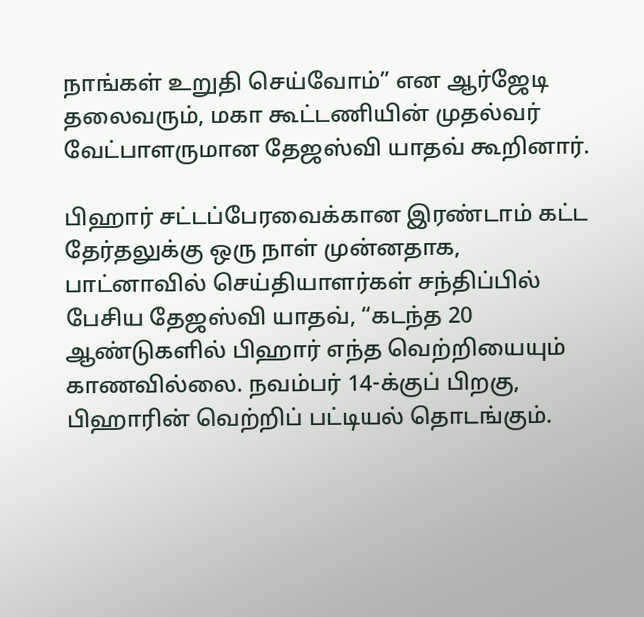நாங்கள் உறுதி செய்வோம்” என ஆர்ஜேடி தலைவரும், மகா கூட்டணியின் முதல்வர் வேட்பாளருமான தேஜஸ்வி யாதவ் கூறினார்.

பிஹார் சட்டப்பேரவைக்கான இரண்டாம் கட்ட தேர்தலுக்கு ஒரு நாள் முன்னதாக, பாட்னாவில் செய்தியாளர்கள் சந்திப்பில் பேசிய தேஜஸ்வி யாதவ், “கடந்த 20 ஆண்டுகளில் பிஹார் எந்த வெற்றியையும் காணவில்லை. நவம்பர் 14-க்குப் பிறகு, பிஹாரின் வெற்றிப் பட்டியல் தொடங்கும்.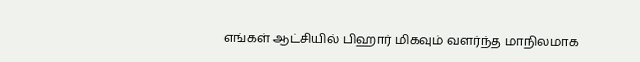எங்கள் ஆட்சியில் பிஹார் மிகவும் வளர்ந்த மாநிலமாக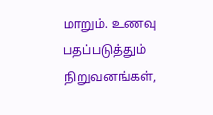மாறும். உணவு பதப்படுத்தும் நிறுவனங்கள்,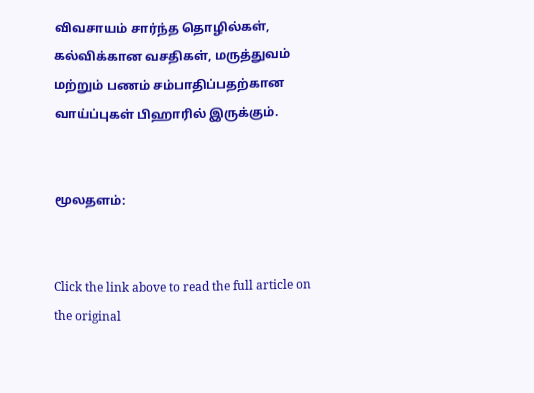விவசாயம் சார்ந்த தொழில்கள், கல்விக்கான வசதிகள், மருத்துவம் மற்றும் பணம் சம்பாதிப்பதற்கான வாய்ப்புகள் பிஹாரில் இருக்கும்.


மூலதளம்:


Click the link above to read the full article on the original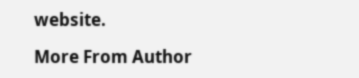website.

More From Author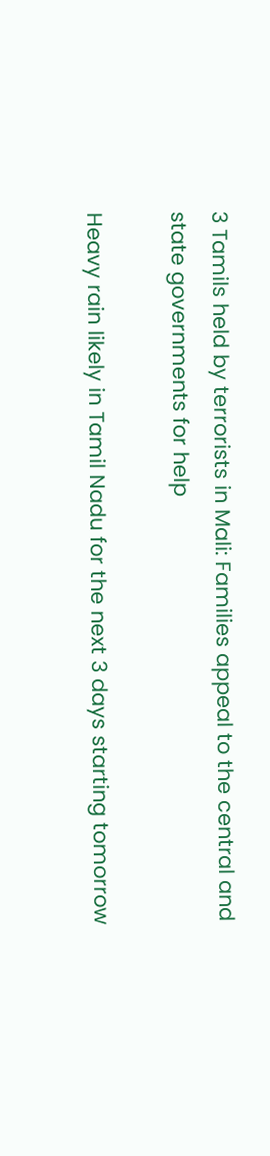3 Tamils held by terrorists in Mali: Families appeal to the central and state governments for help

Heavy rain likely in Tamil Nadu for the next 3 days starting tomorrow